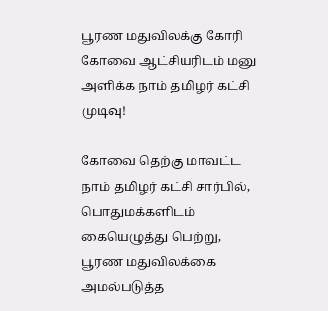பூரண மதுவிலக்கு கோரி கோவை ஆட்சியரிடம் மனு அளிக்க நாம் தமிழர் கட்சி முடிவு!

கோவை தெற்கு மாவட்ட நாம் தமிழர் கட்சி சார்பில், பொதுமக்களிடம் கையெழுத்து பெற்று, பூரண மதுவிலக்கை அமல்படுத்த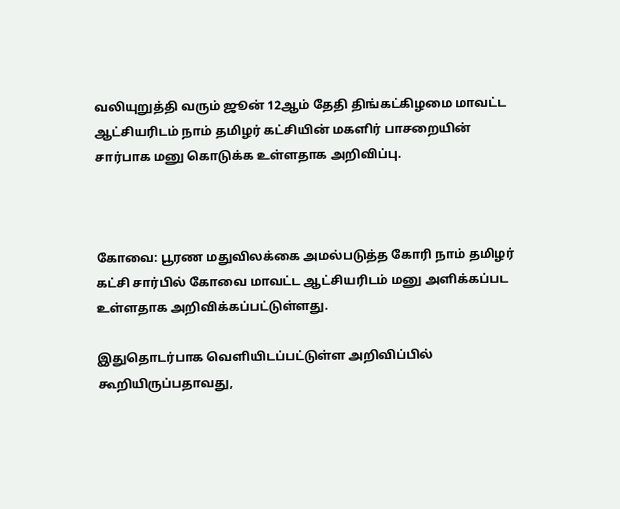வலியுறுத்தி வரும் ஜூன் 12ஆம் தேதி திங்கட்கிழமை மாவட்ட ஆட்சியரிடம் நாம் தமிழர் கட்சியின் மகளிர்‌ பாசறையின்‌ சார்பாக மனு கொடுக்க உள்ளதாக அறிவிப்பு.



கோவை: பூரண மதுவிலக்கை அமல்படுத்த கோரி நாம் தமிழர் கட்சி சார்பில் கோவை மாவட்ட ஆட்சியரிடம் மனு அளிக்கப்பட உள்ளதாக அறிவிக்கப்பட்டுள்ளது.

இதுதொடர்பாக வெளியிடப்பட்டுள்ள அறிவிப்பில் கூறியிருப்பதாவது,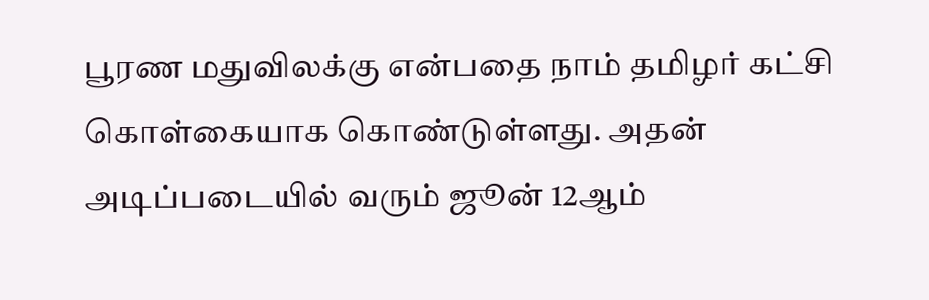பூரண மதுவிலக்கு என்பதை நாம்‌ தமிழர்‌ கட்சி கொள்கையாக‌ கொண்டுள்ளது. அதன்‌ அடிப்படையில்‌ வரும்‌ ஜூன் 12ஆம்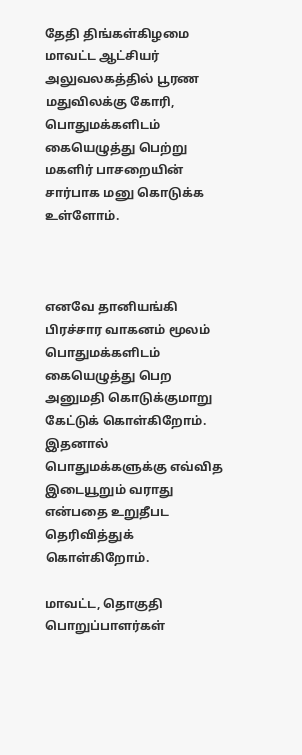தேதி திங்கள்கிழமை மாவட்ட ஆட்சியர்‌ அலுவலகத்தில்‌ பூரண மதுவிலக்கு கோரி, பொதுமக்களிடம்‌ கையெழுத்து பெற்று மகளிர்‌ பாசறையின்‌ சார்பாக மனு கொடுக்க உள்ளோம்‌.



எனவே தானியங்கி பிரச்சார வாகனம்‌ மூலம்‌ பொதுமக்களிடம்‌ கையெழுத்து பெற அனுமதி கொடுக்குமாறு கேட்டுக்‌ கொள்கிறோம்‌. இதனால்‌ பொதுமக்களுக்கு எவ்வித இடையூறும்‌ வராது என்பதை உறுதீபட தெரிவித்துக்‌ கொள்கிறோம்‌.

மாவட்ட, தொகுதி பொறுப்பாளர்கள்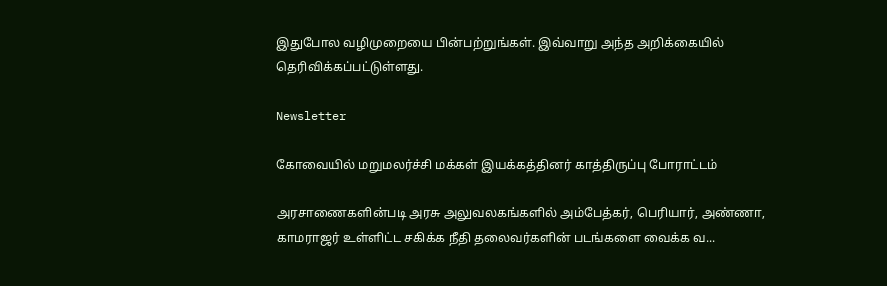இதுபோல வழிமுறையை பின்பற்றுங்கள். இவ்வாறு அந்த அறிக்கையில் தெரிவிக்கப்பட்டுள்ளது.

Newsletter

கோவையில் மறுமலர்ச்சி மக்கள் இயக்கத்தினர் காத்திருப்பு போராட்டம்

அரசாணைகளின்படி அரசு அலுவலகங்களில் அம்பேத்கர், பெரியார், அண்ணா, காமராஜர் உள்ளிட்ட சகிக்க நீதி தலைவர்களின் படங்களை வைக்க வ...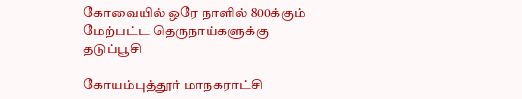கோவையில் ஒரே நாளில் 800க்கும் மேற்பட்ட தெருநாய்களுக்கு தடுப்பூசி

கோயம்புத்தூர் மாநகராட்சி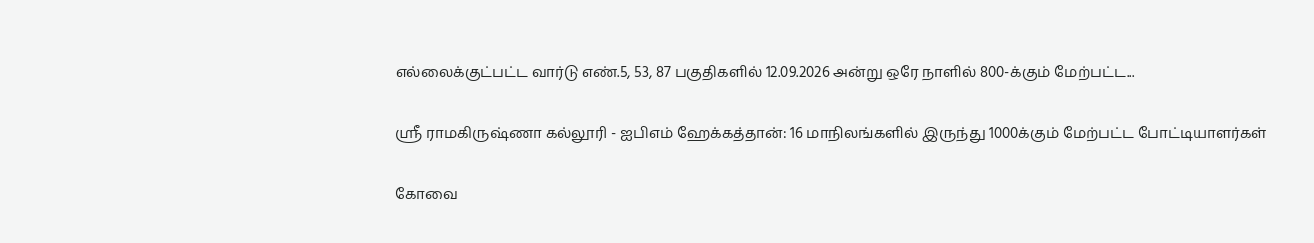எல்லைக்குட்பட்ட வார்டு எண்.5, 53, 87 பகுதிகளில் 12.09.2026 அன்று ஒரே நாளில் 800-க்கும் மேற்பட்ட...

ஸ்ரீ ராமகிருஷ்ணா கல்லூரி - ஐபிஎம் ஹேக்கத்தான்: 16 மாநிலங்களில் இருந்து 1000க்கும் மேற்பட்ட போட்டியாளர்கள்

கோவை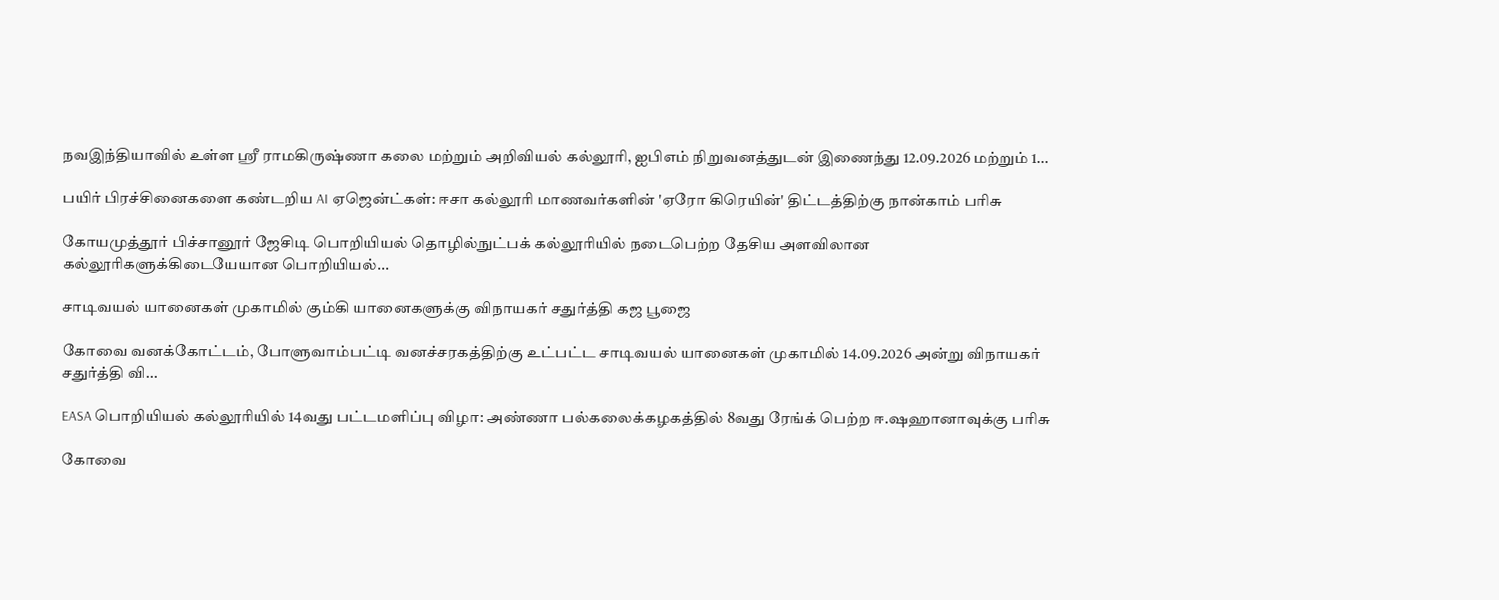நவஇந்தியாவில் உள்ள ஸ்ரீ ராமகிருஷ்ணா கலை மற்றும் அறிவியல் கல்லூரி, ஐபிஎம் நிறுவனத்துடன் இணைந்து 12.09.2026 மற்றும் 1...

பயிர் பிரச்சினைகளை கண்டறிய AI ஏஜென்ட்கள்: ஈசா கல்லூரி மாணவர்களின் 'ஏரோ கிரெயின்' திட்டத்திற்கு நான்காம் பரிசு

கோயமுத்தூர் பிச்சானூர் ஜேசிடி பொறியியல் தொழில்நுட்பக் கல்லூரியில் நடைபெற்ற தேசிய அளவிலான கல்லூரிகளுக்கிடையேயான பொறியியல்...

சாடிவயல் யானைகள் முகாமில் கும்கி யானைகளுக்கு விநாயகர் சதுர்த்தி கஜ பூஜை

கோவை வனக்கோட்டம், போளுவாம்பட்டி வனச்சரகத்திற்கு உட்பட்ட சாடிவயல் யானைகள் முகாமில் 14.09.2026 அன்று விநாயகர் சதுர்த்தி வி...

EASA பொறியியல் கல்லூரியில் 14வது பட்டமளிப்பு விழா: அண்ணா பல்கலைக்கழகத்தில் 8வது ரேங்க் பெற்ற ஈ.ஷஹானாவுக்கு பரிசு

கோவை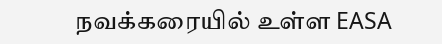நவக்கரையில் உள்ள EASA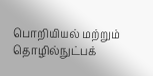பொறியியல் மற்றும் தொழில்நுட்பக்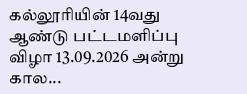கல்லூரியின் 14வது ஆண்டு பட்டமளிப்பு விழா 13.09.2026 அன்று கால...